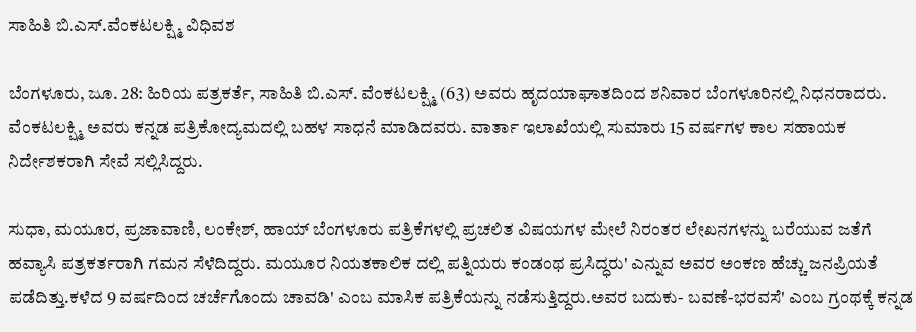ಸಾಹಿತಿ ಬಿ.ಎಸ್.ವೆಂಕಟಲಕ್ಷ್ಮಿ ವಿಧಿವಶ

ಬೆಂಗಳೂರು, ಜೂ. 28: ಹಿರಿಯ ಪತ್ರಕರ್ತೆ, ಸಾಹಿತಿ ಬಿ.ಎಸ್. ವೆಂಕಟಲಕ್ಷ್ಮಿ (63) ಅವರು ಹೃದಯಾಘಾತದಿಂದ ಶನಿವಾರ ಬೆಂಗಳೂರಿನಲ್ಲಿ ನಿಧನರಾದರು. ವೆಂಕಟಲಕ್ಷ್ಮಿ ಅವರು ಕನ್ನಡ ಪತ್ರಿಕೋದ್ಯಮದಲ್ಲಿ ಬಹಳ ಸಾಧನೆ ಮಾಡಿದವರು. ವಾರ್ತಾ ಇಲಾಖೆಯಲ್ಲಿ ಸುಮಾರು 15 ವರ್ಷಗಳ ಕಾಲ ಸಹಾಯಕ ನಿರ್ದೇಶಕರಾಗಿ ಸೇವೆ ಸಲ್ಲಿಸಿದ್ದರು.

ಸುಧಾ, ಮಯೂರ, ಪ್ರಜಾವಾಣಿ, ಲಂಕೇಶ್, ಹಾಯ್ ಬೆಂಗಳೂರು ಪತ್ರಿಕೆಗಳಲ್ಲಿ ಪ್ರಚಲಿತ ವಿಷಯಗಳ ಮೇಲೆ ನಿರಂತರ ಲೇಖನಗಳನ್ನು ಬರೆಯುವ ಜತೆಗೆ
ಹವ್ಯಾಸಿ ಪತ್ರಕರ್ತರಾಗಿ ಗಮನ ಸೆಳೆದಿದ್ದರು. ಮಯೂರ ನಿಯತಕಾಲಿಕ ದಲ್ಲಿ ಪತ್ನಿಯರು ಕಂಡಂಥ ಪ್ರಸಿದ್ಧರು' ಎನ್ನುವ ಅವರ ಅಂಕಣ ಹೆಚ್ಚು ಜನಪ್ರಿಯತೆ ಪಡೆದಿತ್ತು.ಕಳೆದ 9 ವರ್ಷದಿಂದ ಚರ್ಚೆಗೊಂದು ಚಾವಡಿ' ಎಂಬ ಮಾಸಿಕ ಪತ್ರಿಕೆಯನ್ನು ನಡೆಸುತ್ತಿದ್ದರು.ಅವರ ಬದುಕು- ಬವಣೆ-ಭರವಸೆ' ಎಂಬ ಗ್ರಂಥಕ್ಕೆ ಕನ್ನಡ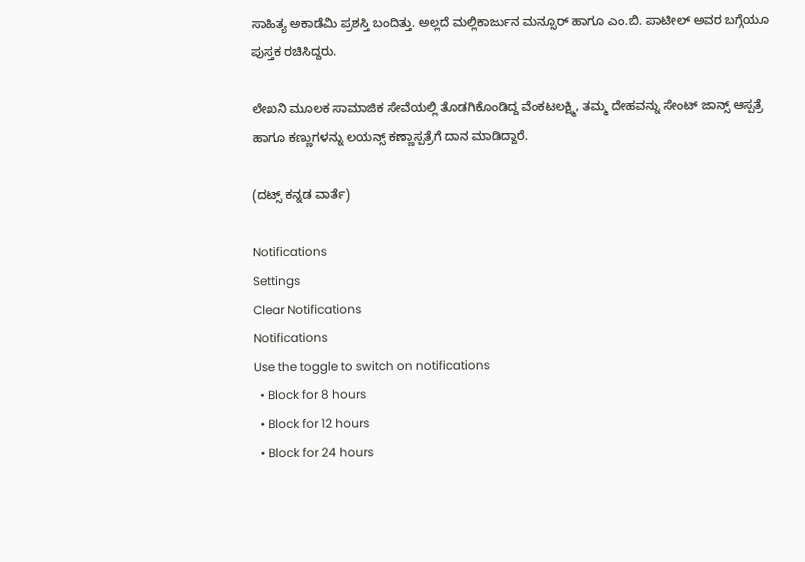ಸಾಹಿತ್ಯ ಅಕಾಡೆಮಿ ಪ್ರಶಸ್ತಿ ಬಂದಿತ್ತು. ಅಲ್ಲದೆ ಮಲ್ಲಿಕಾರ್ಜುನ ಮನ್ಸೂರ್ ಹಾಗೂ ಎಂ.ಬಿ. ಪಾಟೀಲ್ ಅವರ ಬಗ್ಗೆಯೂ ಪುಸ್ತಕ ರಚಿಸಿದ್ದರು.

ಲೇಖನಿ ಮೂಲಕ ಸಾಮಾಜಿಕ ಸೇವೆಯಲ್ಲಿ ತೊಡಗಿಕೊಂಡಿದ್ದ ವೆಂಕಟಲಕ್ಷ್ಮಿ, ತಮ್ಮ ದೇಹವನ್ನು ಸೇಂಟ್ ಜಾನ್ಸ್ ಆಸ್ಪತ್ರೆ ಹಾಗೂ ಕಣ್ಣುಗಳನ್ನು ಲಯನ್ಸ್ ಕಣ್ಣಾಸ್ಪತ್ರೆಗೆ ದಾನ ಮಾಡಿದ್ದಾರೆ.

(ದಟ್ಸ್ ಕನ್ನಡ ವಾರ್ತೆ)

Notifications
Settings
Clear Notifications
Notifications
Use the toggle to switch on notifications
  • Block for 8 hours
  • Block for 12 hours
  • Block for 24 hours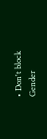• Don't block
Gender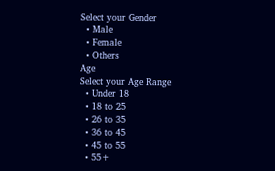Select your Gender
  • Male
  • Female
  • Others
Age
Select your Age Range
  • Under 18
  • 18 to 25
  • 26 to 35
  • 36 to 45
  • 45 to 55
  • 55+